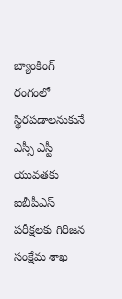బ్యాంకింగ్ రంగంలో స్థిరపడాలనుకునే ఎస్సీ ఎస్టీ యువతకు ఐబీపీఎస్ పరీక్షలకు గిరిజన సంక్షేమ శాఖ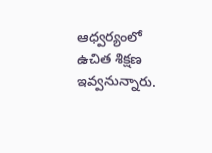ఆధ్వర్యంలో ఉచిత శిక్షణ ఇవ్వనున్నారు.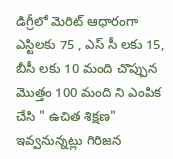డిగ్రీలో మెరిట్ ఆధారంగా ఎస్టిలకు 75 , ఎస్ సీ లకు 15, బీసీ లకు 10 మంది చొప్పున మొత్తం 100 మంది ని ఎంపిక చేసి " ఉచిత శిక్షణ" ఇవ్వనున్నట్లు గిరిజన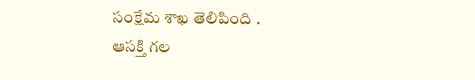సంక్షేమ శాఖ తెలిపింది .
ఆసక్తి గల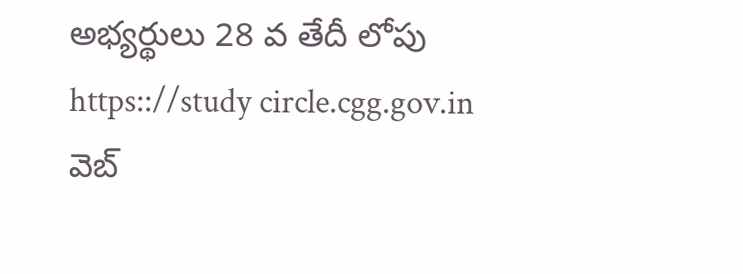అభ్యర్థులు 28 వ తేదీ లోపు https:://study circle.cgg.gov.in
వెబ్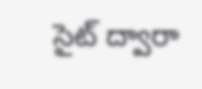సైట్ ద్వారా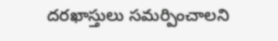దరఖాస్తులు సమర్పించాలని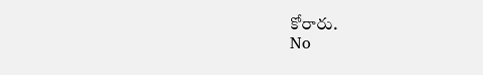కోరారు.
No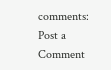comments:
Post a Comment